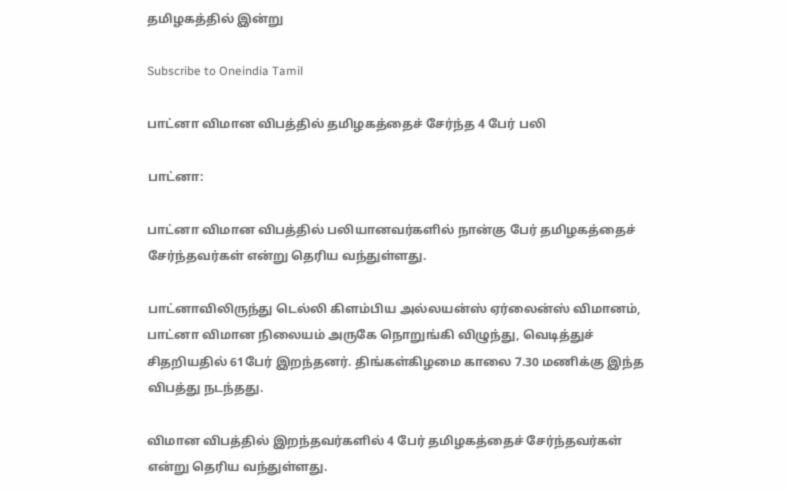தமிழகத்தில் இன்று

Subscribe to Oneindia Tamil

பாட்னா விமான விபத்தில் தமிழகத்தைச் சேர்ந்த 4 பேர் பலி

பாட்னா:

பாட்னா விமான விபத்தில் பலியானவர்களில் நான்கு பேர் தமிழகத்தைச் சேர்ந்தவர்கள் என்று தெரிய வந்துள்ளது.

பாட்னாவிலிருந்து டெல்லி கிளம்பிய அல்லயன்ஸ் ஏர்லைன்ஸ் விமானம், பாட்னா விமான நிலையம் அருகே நொறுங்கி விழுந்து, வெடித்துச் சிதறியதில் 61பேர் இறந்தனர். திங்கள்கிழமை காலை 7.30 மணிக்கு இந்த விபத்து நடந்தது.

விமான விபத்தில் இறந்தவர்களில் 4 பேர் தமிழகத்தைச் சேர்ந்தவர்கள் என்று தெரிய வந்துள்ளது.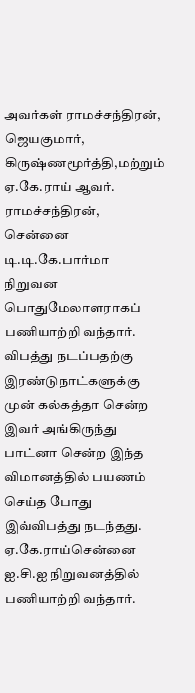அவர்கள் ராமச்சந்திரன், ஜெயகுமார், கிருஷ்ணமூர்த்தி,மற்றும் ஏ.கே.ராய் ஆவர். ராமச்சந்திரன், சென்னை டி.டி.கே.பார்மா நிறுவன பொதுமேலாளராகப் பணியாற்றி வந்தார். விபத்து நடப்பதற்கு இரண்டுநாட்களுக்கு முன் கல்கத்தா சென்ற இவர் அங்கிருந்து பாட்னா சென்ற இந்த விமானத்தில் பயணம் செய்த போது இவ்விபத்து நடந்தது. ஏ.கே.ராய்சென்னை ஐ.சி.ஐ நிறுவனத்தில் பணியாற்றி வந்தார்.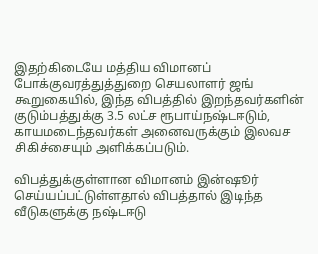இதற்கிடையே மத்திய விமானப் போக்குவரத்துத்துறை செயலாளர் ஜங் கூறுகையில், இந்த விபத்தில் இறந்தவர்களின் குடும்பத்துக்கு 3.5 லட்ச ரூபாய்நஷ்டஈடும், காயமடைந்தவர்கள் அனைவருக்கும் இலவச சிகிச்சையும் அளிக்கப்படும்.

விபத்துக்குள்ளான விமானம் இன்ஷூர் செய்யப்பட்டுள்ளதால் விபத்தால் இடிந்த வீடுகளுக்கு நஷ்டஈடு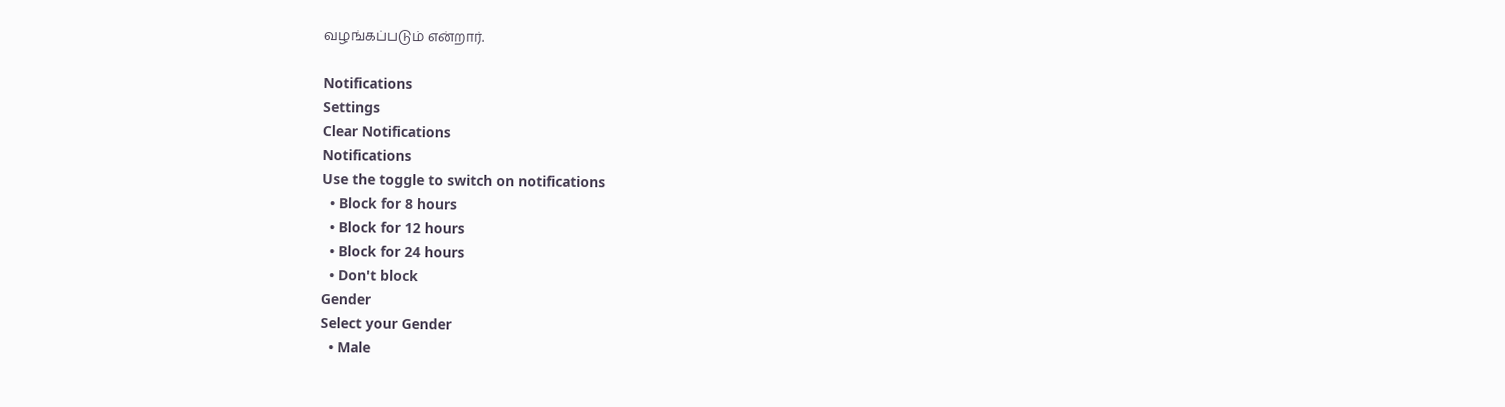வழங்கப்படும் என்றார்.

Notifications
Settings
Clear Notifications
Notifications
Use the toggle to switch on notifications
  • Block for 8 hours
  • Block for 12 hours
  • Block for 24 hours
  • Don't block
Gender
Select your Gender
  • Male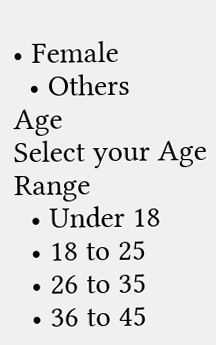• Female
  • Others
Age
Select your Age Range
  • Under 18
  • 18 to 25
  • 26 to 35
  • 36 to 45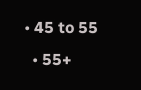• 45 to 55
  • 55+